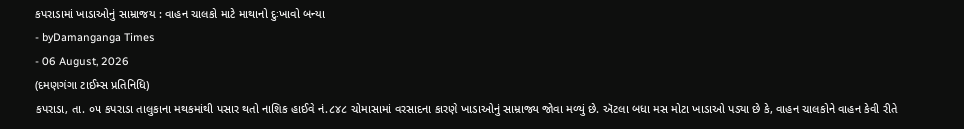કપરાડામાં ખાડાઓનું સામ્રાજય : વાહન ચાલકો માટે માથાનો દુઃખાવો બન્યા
- byDamanganga Times
- 06 August, 2026
(દમણગંગા ટાઈમ્સ પ્રતિનિધિ)
કપરાડા, તા. ૦૫ કપરાડા તાલુકાના મથકમાંથી પસાર થતો નાશિક હાઈવે નં.૮૪૮ ચોમાસામાં વરસાદના કારણે ખાડાઓનું સામ્રાજ્ય જોવા મળ્યું છે. ઍટલા બધા મસ મોટા ખાડાઓ પડ્યા છે કે, વાહન ચાલકોને વાહન કેવી રીતે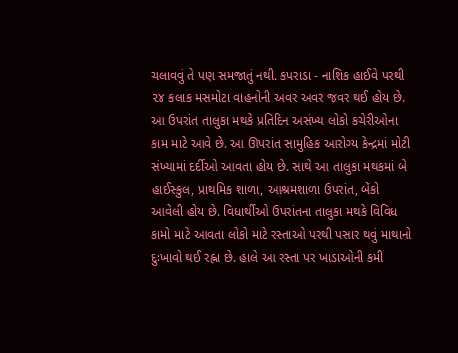ચલાવવું તે પણ સમજાતું નથી. કપરાડા - નાશિક હાઈવે પરથી ૨૪ કલાક મસમોટા વાહનોની અવર અવર જવર થઈ હોય છે. આ ઉપરાંત તાલુકા મથકે પ્રતિદિન અસંખ્ય લોકો કચેરીઓના કામ માટે આવે છે. આ ઊપરાંત સામુહિક આરોગ્ય કેન્દ્રમાં મોટી સંખ્યામાં દર્દીઓ આવતા હોય છે. સાથે આ તાલુકા મથકમાં બે હાઈસ્કુલ, પ્રાથમિક શાળા, આશ્રમશાળા ઉપરાંત, બેંકો આવેલી હોય છે. વિધાર્થીઓ ઉપરાંતના તાલુકા મથકે વિવિધ કામો માટે આવતા લોકો માટે રસ્તાઓ પરથી પસાર થવું માથાનો દુઃખાવો થઈ રહ્ના છે. હાલે આ રસ્તા પર ખાડાઓની કમી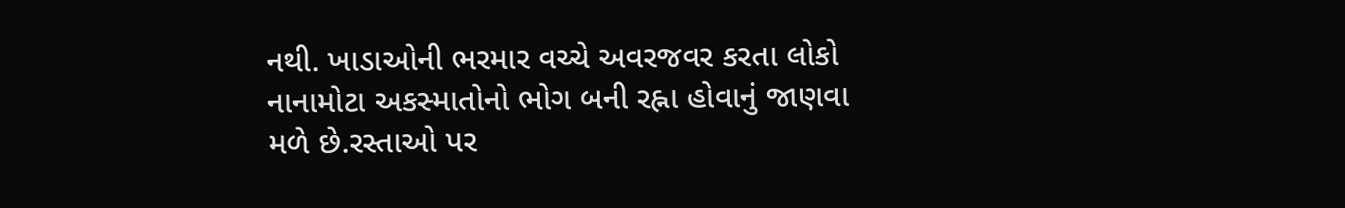નથી. ખાડાઓની ભરમાર વચ્ચે અવરજવર કરતા લોકો નાનામોટા અકસ્માતોનો ભોગ બની રહ્ના હોવાનું જાણવા મળે છે.રસ્તાઓ પર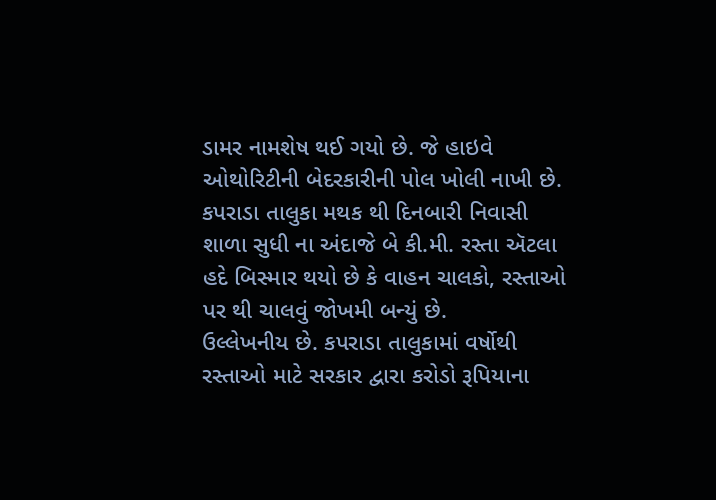ડામર નામશેષ થઈ ગયો છે. જે હાઇવે ઓથોરિટીની બેદરકારીની પોલ ખોલી નાખી છે. કપરાડા તાલુકા મથક થી દિનબારી નિવાસી શાળા સુધી ના અંદાજે બે કી.મી. રસ્તા ઍટલા હદે બિસ્માર થયો છે કે વાહન ચાલકો, રસ્તાઓ પર થી ચાલવું જોખમી બન્યું છે.
ઉલ્લેખનીય છે. કપરાડા તાલુકામાં વર્ષોથી રસ્તાઓ માટે સરકાર દ્વારા કરોડો રૂપિયાના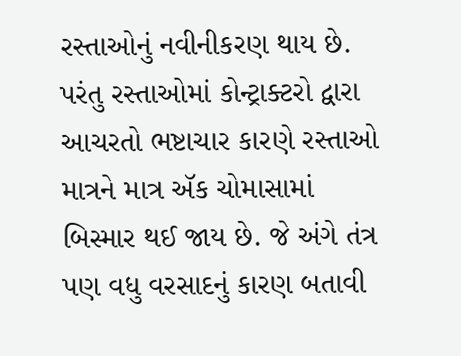રસ્તાઓનું નવીનીકરણ થાય છે. પરંતુ રસ્તાઓમાં કોન્ટ્રાક્ટરો દ્વારા આચરતો ભષ્ટાચાર કારણે રસ્તાઓ માત્રને માત્ર ઍક ચોમાસામાં બિસ્માર થઈ જાય છે. જે અંગે તંત્ર પણ વધુ વરસાદનું કારણ બતાવી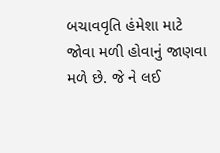બચાવવૃતિ હંમેશા માટે જોવા મળી હોવાનું જાણવા મળે છે. જે ને લઈ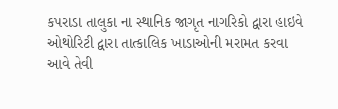કપરાડા તાલુકા ના સ્થાનિક જાગૃત નાગરિકો દ્વારા હાઇવે ઓથોરિટી દ્વારા તાત્કાલિક ખાડાઓની મરામત કરવા આવે તેવી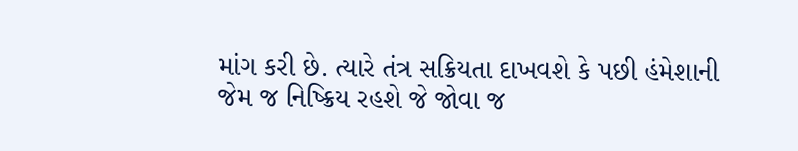માંગ કરી છે. ત્યારે તંત્ર સક્રિયતા દાખવશે કે પછી હંમેશાની જેમ જ નિષ્ક્રિય રહશે જે જોવા જ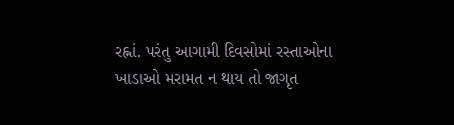રહ્નાં. પરંતુ આગામી દિવસોમાં રસ્તાઓના ખાડાઓ મરામત ન થાય તો જાગૃત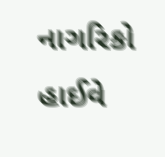નાગરિકો હાઈવે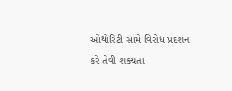ઓથોરિટી સામે વિરોધ પ્રદશન કરે તેવી શક્યતા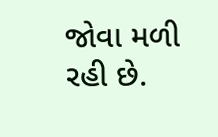જોવા મળી રહી છે.